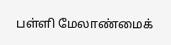பள்ளி மேலாண்மைக்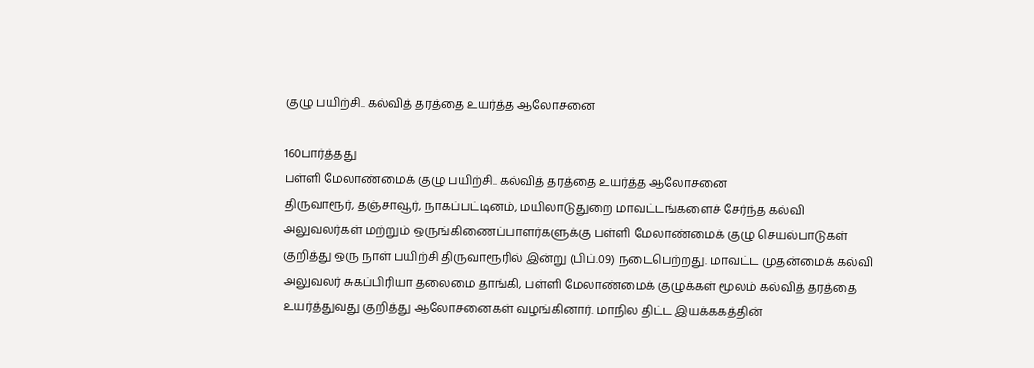குழு பயிற்சி.. கல்வித் தரத்தை உயர்த்த ஆலோசனை

160பார்த்தது
பள்ளி மேலாண்மைக் குழு பயிற்சி.. கல்வித் தரத்தை உயர்த்த ஆலோசனை
திருவாரூர், தஞ்சாவூர், நாகப்பட்டினம், மயிலாடுதுறை மாவட்டங்களைச் சேர்ந்த கல்வி அலுவலர்கள் மற்றும் ஒருங்கிணைப்பாளர்களுக்கு பள்ளி மேலாண்மைக் குழு செயல்பாடுகள் குறித்து ஒரு நாள் பயிற்சி திருவாரூரில் இன்று (பிப்.09) நடைபெற்றது. மாவட்ட முதன்மைக் கல்வி அலுவலர் சுகப்பிரியா தலைமை தாங்கி, பள்ளி மேலாண்மைக் குழுக்கள் மூலம் கல்வித் தரத்தை உயர்த்துவது குறித்து ஆலோசனைகள் வழங்கினார். மாநில திட்ட இயக்ககத்தின்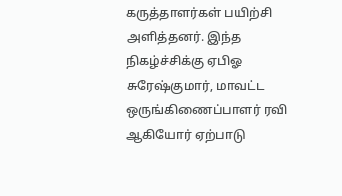கருத்தாளர்கள் பயிற்சி அளித்தனர். இந்த நிகழ்ச்சிக்கு ஏபிஓ சுரேஷ்குமார், மாவட்ட ஒருங்கிணைப்பாளர் ரவி ஆகியோர் ஏற்பாடு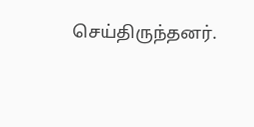செய்திருந்தனர்.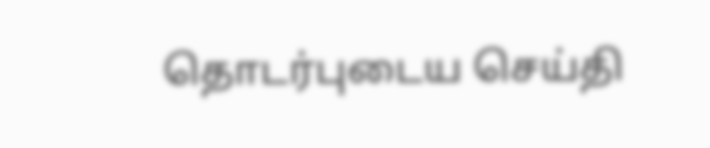தொடர்புடைய செய்தி